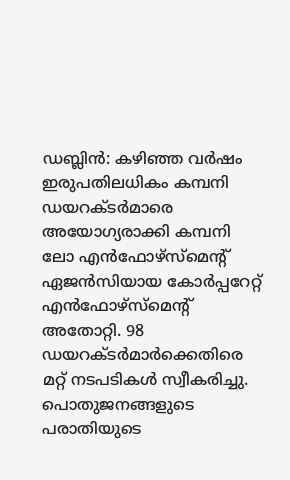ഡബ്ലിൻ: കഴിഞ്ഞ വർഷം ഇരുപതിലധികം കമ്പനി ഡയറക്ടർമാരെ അയോഗ്യരാക്കി കമ്പനി ലോ എൻഫോഴ്സ്മെന്റ് ഏജൻസിയായ കോർപ്പറേറ്റ് എൻഫോഴ്സ്മെന്റ് അതോറ്റി. 98 ഡയറക്ടർമാർക്കെതിരെ മറ്റ് നടപടികൾ സ്വീകരിച്ചു. പൊതുജനങ്ങളുടെ പരാതിയുടെ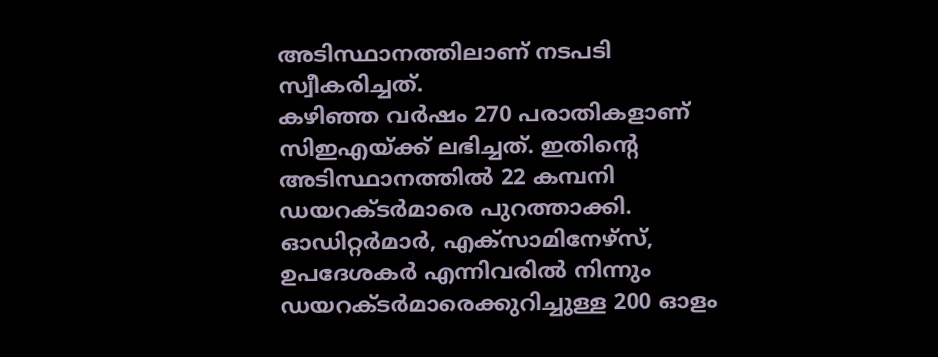അടിസ്ഥാനത്തിലാണ് നടപടി സ്വീകരിച്ചത്.
കഴിഞ്ഞ വർഷം 270 പരാതികളാണ് സിഇഎയ്ക്ക് ലഭിച്ചത്. ഇതിന്റെ അടിസ്ഥാനത്തിൽ 22 കമ്പനി ഡയറക്ടർമാരെ പുറത്താക്കി. ഓഡിറ്റർമാർ, എക്സാമിനേഴ്സ്, ഉപദേശകർ എന്നിവരിൽ നിന്നും ഡയറക്ടർമാരെക്കുറിച്ചുള്ള 200 ഓളം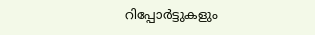റിപ്പോർട്ടുകളും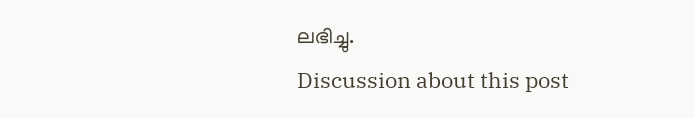ലഭിച്ചു.
Discussion about this post